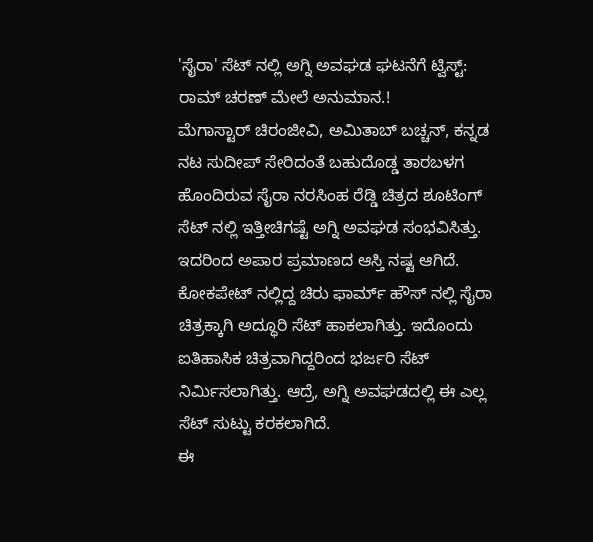'ಸೈರಾ' ಸೆಟ್ ನಲ್ಲಿ ಅಗ್ನಿ ಅವಘಡ ಘಟನೆಗೆ ಟ್ವಿಸ್ಟ್: ರಾಮ್ ಚರಣ್ ಮೇಲೆ ಅನುಮಾನ.!
ಮೆಗಾಸ್ಟಾರ್ ಚಿರಂಜೀವಿ, ಅಮಿತಾಬ್ ಬಚ್ಚನ್, ಕನ್ನಡ ನಟ ಸುದೀಪ್ ಸೇರಿದಂತೆ ಬಹುದೊಡ್ಡ ತಾರಬಳಗ ಹೊಂದಿರುವ ಸೈರಾ ನರಸಿಂಹ ರೆಡ್ಡಿ ಚಿತ್ರದ ಶೂಟಿಂಗ್ ಸೆಟ್ ನಲ್ಲಿ ಇತ್ತೀಚಿಗಷ್ಟೆ ಅಗ್ನಿ ಅವಘಡ ಸಂಭವಿಸಿತ್ತು. ಇದರಿಂದ ಅಪಾರ ಪ್ರಮಾಣದ ಆಸ್ತಿ ನಷ್ಟ ಆಗಿದೆ.
ಕೋಕಪೇಟ್ ನಲ್ಲಿದ್ದ ಚಿರು ಫಾರ್ಮ್ ಹೌಸ್ ನಲ್ಲಿ ಸೈರಾ ಚಿತ್ರಕ್ಕಾಗಿ ಅದ್ಧೂರಿ ಸೆಟ್ ಹಾಕಲಾಗಿತ್ತು. ಇದೊಂದು ಐತಿಹಾಸಿಕ ಚಿತ್ರವಾಗಿದ್ದರಿಂದ ಭರ್ಜರಿ ಸೆಟ್ ನಿರ್ಮಿಸಲಾಗಿತ್ತು. ಆದ್ರೆ, ಅಗ್ನಿ ಅವಘಡದಲ್ಲಿ ಈ ಎಲ್ಲ ಸೆಟ್ ಸುಟ್ಟು ಕರಕಲಾಗಿದೆ.
ಈ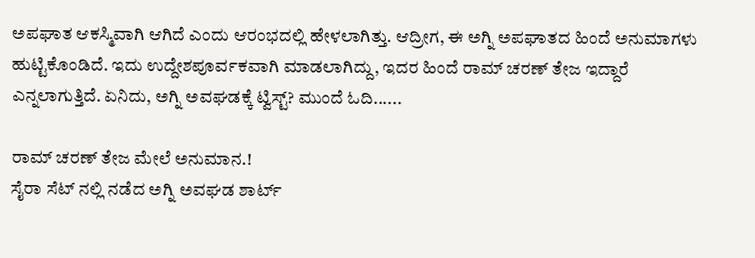ಅಪಘಾತ ಆಕಸ್ಮಿವಾಗಿ ಆಗಿದೆ ಎಂದು ಆರಂಭದಲ್ಲಿ ಹೇಳಲಾಗಿತ್ತು. ಆದ್ರೀಗ, ಈ ಅಗ್ನಿ ಅಪಘಾತದ ಹಿಂದೆ ಅನುಮಾಗಳು ಹುಟ್ಟಿಕೊಂಡಿದೆ. ಇದು ಉದ್ದೇಶಪೂರ್ವಕವಾಗಿ ಮಾಡಲಾಗಿದ್ದು, ಇದರ ಹಿಂದೆ ರಾಮ್ ಚರಣ್ ತೇಜ ಇದ್ದಾರೆ ಎನ್ನಲಾಗುತ್ತಿದೆ. ಏನಿದು, ಅಗ್ನಿ ಅವಘಡಕ್ಕೆ ಟ್ವಿಸ್ಟ್? ಮುಂದೆ ಓದಿ......

ರಾಮ್ ಚರಣ್ ತೇಜ ಮೇಲೆ ಅನುಮಾನ.!
ಸೈರಾ ಸೆಟ್ ನಲ್ಲಿ ನಡೆದ ಅಗ್ನಿ ಅವಘಡ ಶಾರ್ಟ್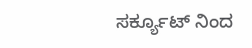ಸರ್ಕ್ಯೂಟ್ ನಿಂದ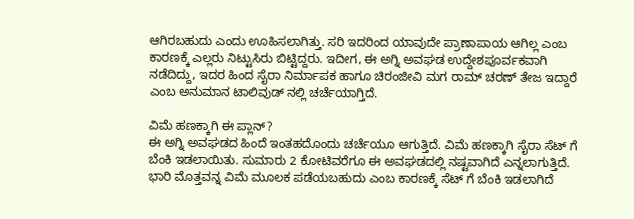ಆಗಿರಬಹುದು ಎಂದು ಊಹಿಸಲಾಗಿತ್ತು. ಸರಿ ಇದರಿಂದ ಯಾವುದೇ ಪ್ರಾಣಾಪಾಯ ಆಗಿಲ್ಲ ಎಂಬ ಕಾರಣಕ್ಕೆ ಎಲ್ಲರು ನಿಟ್ಟುಸಿರು ಬಿಟ್ಟಿದ್ದರು. ಇದೀಗ, ಈ ಅಗ್ನಿ ಅವಘಡ ಉದ್ದೇಶಪೂರ್ವಕವಾಗಿ ನಡೆದಿದ್ದು, ಇದರ ಹಿಂದ ಸೈರಾ ನಿರ್ಮಾಪಕ ಹಾಗೂ ಚಿರಂಜೀವಿ ಮಗ ರಾಮ್ ಚರಣ್ ತೇಜ ಇದ್ದಾರೆ ಎಂಬ ಅನುಮಾನ ಟಾಲಿವುಡ್ ನಲ್ಲಿ ಚರ್ಚೆಯಾಗ್ತಿದೆ.

ವಿಮೆ ಹಣಕ್ಕಾಗಿ ಈ ಪ್ಲಾನ್?
ಈ ಅಗ್ನಿ ಅವಘಡದ ಹಿಂದೆ ಇಂತಹದೊಂದು ಚರ್ಚೆಯೂ ಆಗುತ್ತಿದೆ. ವಿಮೆ ಹಣಕ್ಕಾಗಿ ಸೈರಾ ಸೆಟ್ ಗೆ ಬೆಂಕಿ ಇಡಲಾಯಿತು. ಸುಮಾರು 2 ಕೋಟಿವರೆಗೂ ಈ ಅವಘಡದಲ್ಲಿ ನಷ್ಟವಾಗಿದೆ ಎನ್ನಲಾಗುತ್ತಿದೆ. ಭಾರಿ ಮೊತ್ತವನ್ನ ವಿಮೆ ಮೂಲಕ ಪಡೆಯಬಹುದು ಎಂಬ ಕಾರಣಕ್ಕೆ ಸೆಟ್ ಗೆ ಬೆಂಕಿ ಇಡಲಾಗಿದೆ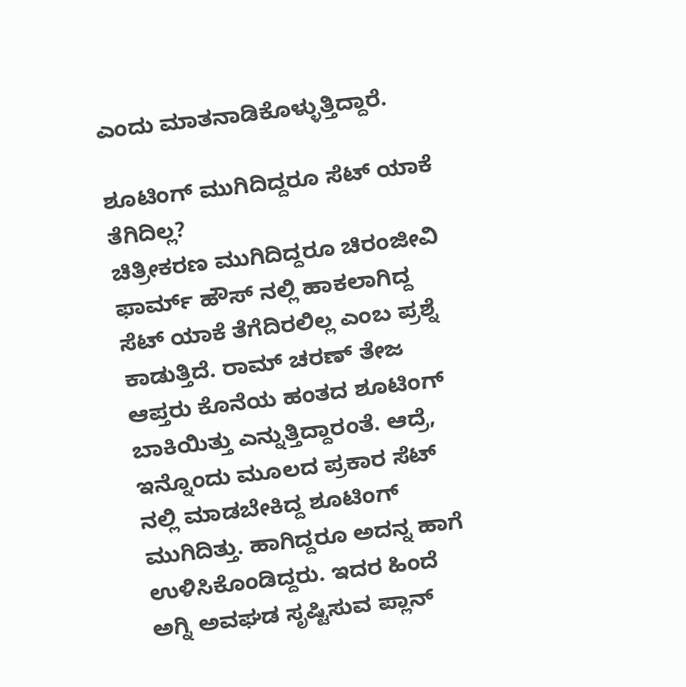ಎಂದು ಮಾತನಾಡಿಕೊಳ್ಳುತ್ತಿದ್ದಾರೆ.

ಶೂಟಿಂಗ್ ಮುಗಿದಿದ್ದರೂ ಸೆಟ್ ಯಾಕೆ ತೆಗಿದಿಲ್ಲ?
ಚಿತ್ರೀಕರಣ ಮುಗಿದಿದ್ದರೂ ಚಿರಂಜೀವಿ ಫಾರ್ಮ್ ಹೌಸ್ ನಲ್ಲಿ ಹಾಕಲಾಗಿದ್ದ ಸೆಟ್ ಯಾಕೆ ತೆಗೆದಿರಲಿಲ್ಲ ಎಂಬ ಪ್ರಶ್ನೆ ಕಾಡುತ್ತಿದೆ. ರಾಮ್ ಚರಣ್ ತೇಜ ಆಪ್ತರು ಕೊನೆಯ ಹಂತದ ಶೂಟಿಂಗ್ ಬಾಕಿಯಿತ್ತು ಎನ್ನುತ್ತಿದ್ದಾರಂತೆ. ಆದ್ರೆ, ಇನ್ನೊಂದು ಮೂಲದ ಪ್ರಕಾರ ಸೆಟ್ ನಲ್ಲಿ ಮಾಡಬೇಕಿದ್ದ ಶೂಟಿಂಗ್ ಮುಗಿದಿತ್ತು. ಹಾಗಿದ್ದರೂ ಅದನ್ನ ಹಾಗೆ ಉಳಿಸಿಕೊಂಡಿದ್ದರು. ಇದರ ಹಿಂದೆ ಅಗ್ನಿ ಅವಘಡ ಸೃಷ್ಟಿಸುವ ಪ್ಲಾನ್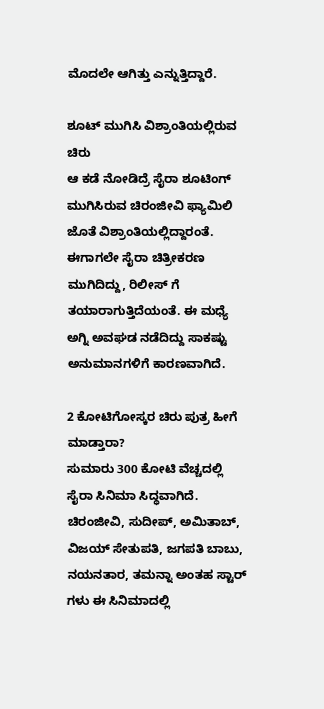ಮೊದಲೇ ಆಗಿತ್ತು ಎನ್ನುತ್ತಿದ್ದಾರೆ.

ಶೂಟ್ ಮುಗಿಸಿ ವಿಶ್ರಾಂತಿಯಲ್ಲಿರುವ ಚಿರು
ಆ ಕಡೆ ನೋಡಿದ್ರೆ ಸೈರಾ ಶೂಟಿಂಗ್ ಮುಗಿಸಿರುವ ಚಿರಂಜೀವಿ ಫ್ಯಾಮಿಲಿ ಜೊತೆ ವಿಶ್ರಾಂತಿಯಲ್ಲಿದ್ದಾರಂತೆ. ಈಗಾಗಲೇ ಸೈರಾ ಚಿತ್ರೀಕರಣ ಮುಗಿದಿದ್ದು, ರಿಲೀಸ್ ಗೆ ತಯಾರಾಗುತ್ತಿದೆಯಂತೆ. ಈ ಮಧ್ಯೆ ಅಗ್ನಿ ಅವಘಡ ನಡೆದಿದ್ದು ಸಾಕಷ್ಟು ಅನುಮಾನಗಳಿಗೆ ಕಾರಣವಾಗಿದೆ.

2 ಕೋಟಿಗೋಸ್ಕರ ಚಿರು ಪುತ್ರ ಹೀಗೆ ಮಾಡ್ತಾರಾ?
ಸುಮಾರು 300 ಕೋಟಿ ವೆಚ್ಚದಲ್ಲಿ ಸೈರಾ ಸಿನಿಮಾ ಸಿದ್ಧವಾಗಿದೆ. ಚಿರಂಜೀವಿ, ಸುದೀಪ್, ಅಮಿತಾಬ್, ವಿಜಯ್ ಸೇತುಪತಿ, ಜಗಪತಿ ಬಾಬು, ನಯನತಾರ, ತಮನ್ನಾ ಅಂತಹ ಸ್ಟಾರ್ ಗಳು ಈ ಸಿನಿಮಾದಲ್ಲಿ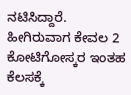ನಟಿಸಿದ್ದಾರೆ. ಹೀಗಿರುವಾಗ ಕೇವಲ 2 ಕೋಟಿಗೋಸ್ಕರ ಇಂತಹ ಕೆಲಸಕ್ಕೆ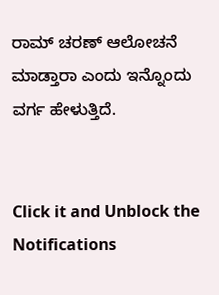ರಾಮ್ ಚರಣ್ ಆಲೋಚನೆ ಮಾಡ್ತಾರಾ ಎಂದು ಇನ್ನೊಂದು ವರ್ಗ ಹೇಳುತ್ತಿದೆ.


Click it and Unblock the Notifications